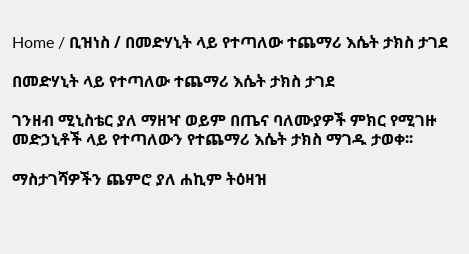Home / ቢዝነስ / በመድሃኒት ላይ የተጣለው ተጨማሪ እሴት ታክስ ታገደ

በመድሃኒት ላይ የተጣለው ተጨማሪ እሴት ታክስ ታገደ

ገንዘብ ሚኒስቴር ያለ ማዘዣ ወይም በጤና ባለሙያዎች ምክር የሚገዙ መድኃኒቶች ላይ የተጣለውን የተጨማሪ እሴት ታክስ ማገዱ ታወቀ፡፡

ማስታገሻዎችን ጨምሮ ያለ ሐኪም ትዕዛዝ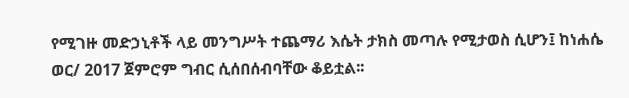የሚገዙ መድኃኒቶች ላይ መንግሥት ተጨማሪ እሴት ታክስ መጣሉ የሚታወስ ሲሆን፤ ከነሐሴ ወር/ 2017 ጀምሮም ግብር ሲሰበሰብባቸው ቆይቷል፡፡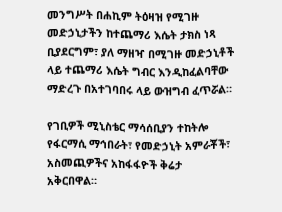መንግሥት በሐኪም ትዕዛዝ የሚገዙ መድኃኒታችን ከተጨማሪ እሴት ታክስ ነጻ ቢያደርግም፣ ያለ ማዘዣ በሚገዙ መድኃኒቶች ላይ ተጨማሪ እሴት ግብር እንዲከፈልባቸው ማድረጉ በአተገባበሩ ላይ ውዝግብ ፈጥሯል።

የገቢዎች ሚኒስቴር ማሳሰቢያን ተከትሎ የፋርማሲ ማኅበራት፣ የመድኃኒት አምራቾች፣ አስመጪዎችና አከፋፋዮች ቅሬታ አቅርበዋል።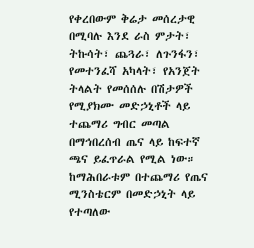የቀረበውም ቅሬታ መሰረታዊ በሚባሉ እንደ ራስ ምታት፣ ትኩሳት፣ ጨጓራ፣ ለጉንፋን፣ የመተንፈሻ አካላት፣ የአንጀት ትላልት የመሰሰሉ በሽታዎች የሚያክሙ መድኃኒቶች ላይ ተጨማሪ ግብር መጣል በማኅበረሰብ ጤና ላይ ከፍተኛ ጫና ይፈጥራል የሚል ነው። ከማሕበራቱም በተጨማሪ የጤና ሚንስቴርም በመድኃኒት ላይ የተጣለው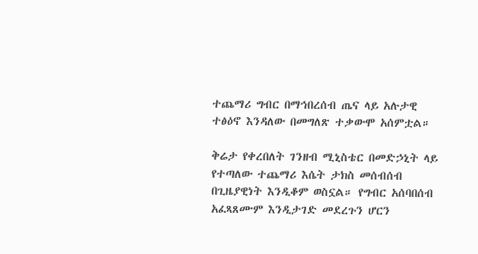ተጨማሪ ግብር በማኅበረሰብ ጤና ላይ አሉታዊ ተፅዕኖ እንዳለው በመግለጽ ተቃውሞ አሰምቷል።

ቅሬታ የቀረበለት ገንዘብ ሚኒስቴር በመድኃኒት ላይ የተጣለው ተጨማሪ እሴት ታክስ መሰብሰብ በጊዜያዊነት እንዲቆም ወስኗል። የግብር አሰባበሰብ አፈጻጸሙም እንዲታገድ መደረጉን ሆርን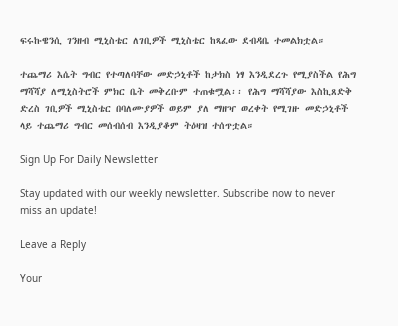ፍሩኩዌንሲ ገንዘብ ሚኒስቴር ለገቢዎች ሚኒስቴር ከጻፈው ደብዳቤ ተመልክቷል።

ተጨማሪ እሴት ግብር የተጣለባቸው መድኃኒቶች ከታክስ ነፃ እንዲደረጉ የሚያስችል የሕግ ማሻሻያ ለሚኒስትሮች ምክር ቤት መቅረቡም ተጠቁሟል፡፡ የሕግ ማሻሻያው እስኪጸድቅ ድረስ ገቢዎች ሚኒስቴር በባለሙያዎች ወይም ያለ ማዘዣ ወረቀት የሚገዙ መድኃኒቶች ላይ ተጨማሪ ግብር መሰብሰብ እንዲያቆም ትዕዛዝ ተሰጥቷል።

Sign Up For Daily Newsletter

Stay updated with our weekly newsletter. Subscribe now to never miss an update!

Leave a Reply

Your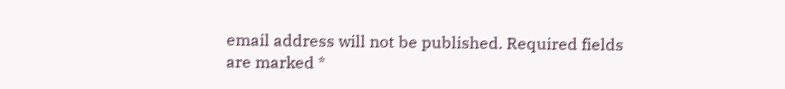email address will not be published. Required fields are marked *